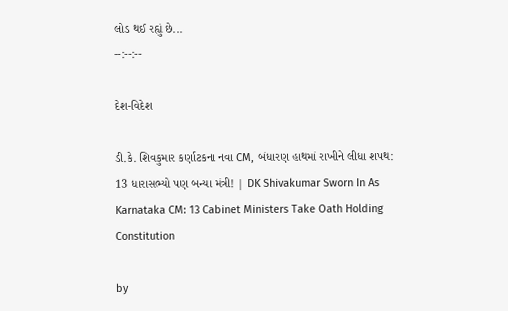લોડ થઈ રહ્યું છે...
--:--:--

દેશ-વિદેશ

ડી.કે. શિવકુમાર કર્ણાટકના નવા CM, બંધારણ હાથમાં રાખીને લીધા શપથ: 13 ધારાસભ્યો પણ બન્યા મંત્રી! | DK Shivakumar Sworn In As Karnataka CM: 13 Cabinet Ministers Take Oath Holding Constitution

by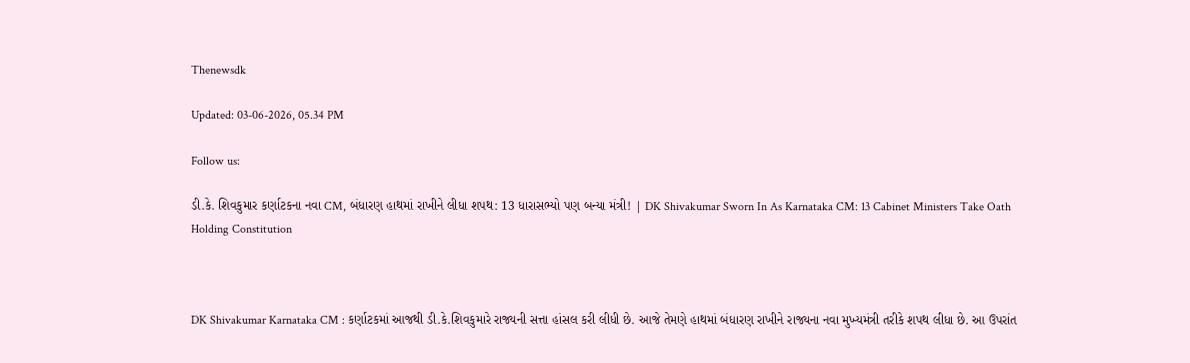Thenewsdk

Updated: 03-06-2026, 05.34 PM

Follow us:

ડી.કે. શિવકુમાર કર્ણાટકના નવા CM, બંધારણ હાથમાં રાખીને લીધા શપથ: 13 ધારાસભ્યો પણ બન્યા મંત્રી! | DK Shivakumar Sworn In As Karnataka CM: 13 Cabinet Ministers Take Oath Holding Constitution



DK Shivakumar Karnataka CM : કર્ણાટકમાં આજથી ડી.કે.શિવકુમારે રાજ્યની સત્તા હાંસલ કરી લીધી છે. આજે તેમણે હાથમાં બંધારણ રાખીને રાજ્યના નવા મુખ્યમંત્રી તરીકે શપથ લીધા છે. આ ઉપરાંત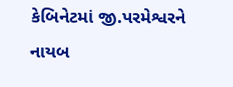કેબિનેટમાં જી.પરમેશ્વરને નાયબ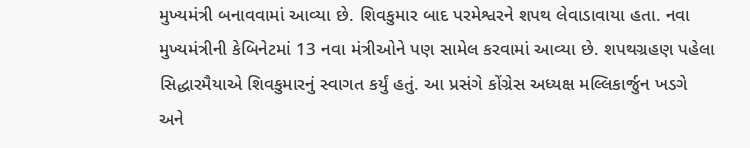મુખ્યમંત્રી બનાવવામાં આવ્યા છે. શિવકુમાર બાદ પરમેશ્વરને શપથ લેવાડાવાયા હતા. નવા મુખ્યમંત્રીની કેબિનેટમાં 13 નવા મંત્રીઓને પણ સામેલ કરવામાં આવ્યા છે. શપથગ્રહણ પહેલા સિદ્ધારમૈયાએ શિવકુમારનું સ્વાગત કર્યું હતું. આ પ્રસંગે કોંગ્રેસ અધ્યક્ષ મલ્લિકાર્જુન ખડગે અને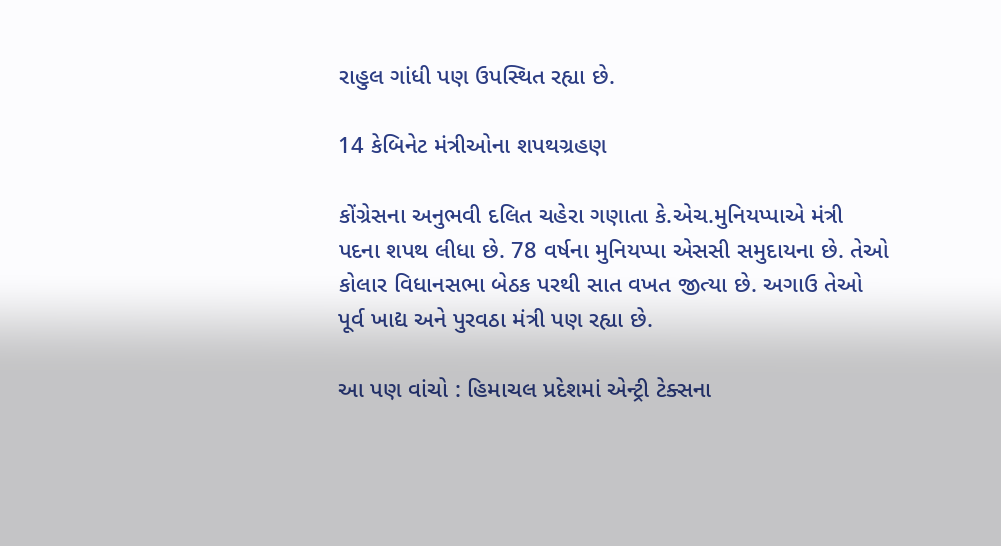રાહુલ ગાંધી પણ ઉપસ્થિત રહ્યા છે.

14 કેબિનેટ મંત્રીઓના શપથગ્રહણ

કોંગ્રેસના અનુભવી દલિત ચહેરા ગણાતા કે.એચ.મુનિયપ્પાએ મંત્રી પદના શપથ લીધા છે. 78 વર્ષના મુનિયપ્પા એસસી સમુદાયના છે. તેઓ કોલાર વિધાનસભા બેઠક પરથી સાત વખત જીત્યા છે. અગાઉ તેઓ પૂર્વ ખાદ્ય અને પુરવઠા મંત્રી પણ રહ્યા છે.

આ પણ વાંચો : હિમાચલ પ્રદેશમાં એન્ટ્રી ટેક્સના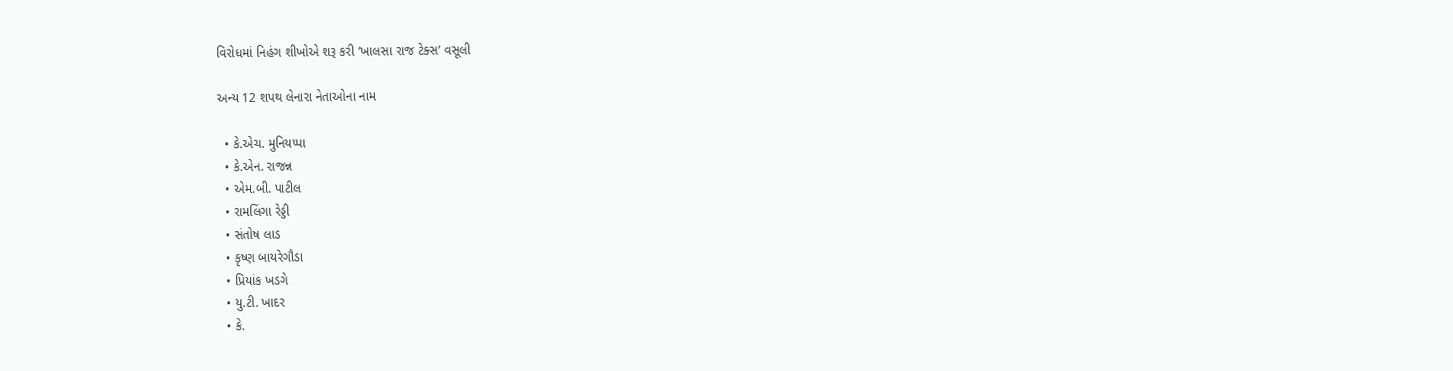વિરોધમાં નિહંગ શીખોએ શરૂ કરી ‘ખાલસા રાજ ટેક્સ’ વસૂલી

અન્ય 12 શપથ લેનારા નેતાઓના નામ

  • કે.એચ. મુનિયપ્પા
  • કે.એન. રાજન્ન
  • એમ.બી. પાટીલ
  • રામલિંગા રેડ્ડી
  • સંતોષ લાડ
  • કૃષ્ણ બાયરેગૌડા
  • પ્રિયાંક ખડગે
  • યુ.ટી. ખાદર
  • કે.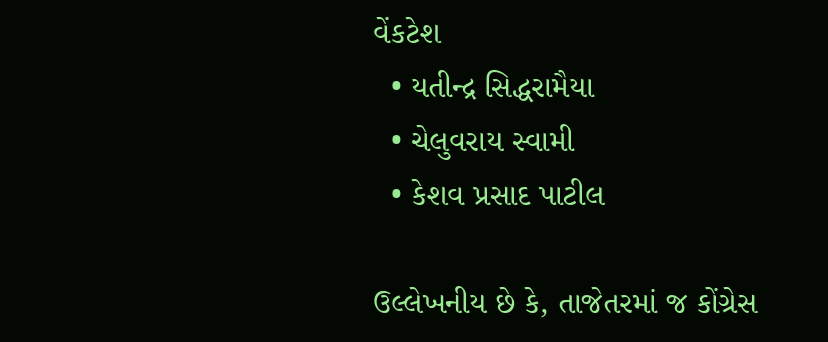વેંકટેશ
  • યતીન્દ્ર સિદ્ધરામૈયા
  • ચેલુવરાય સ્વામી
  • કેશવ પ્રસાદ પાટીલ

ઉલ્લેખનીય છે કે, તાજેતરમાં જ કોંગ્રેસ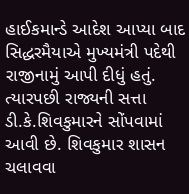હાઈકમાન્ડે આદેશ આપ્યા બાદ સિદ્ધરમૈયાએ મુખ્યમંત્રી પદેથી રાજીનામું આપી દીધું હતું. ત્યારપછી રાજ્યની સત્તા ડી.કે.શિવકુમારને સોંપવામાં આવી છે. શિવકુમાર શાસન ચલાવવા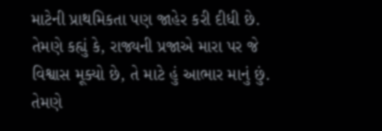માટેની પ્રાથમિકતા પણ જાહેર કરી દીધી છે. તેમણે કહ્યું કે, રાજ્યની પ્રજાએ મારા પર જે વિશ્વાસ મૂક્યો છે, તે માટે હું આભાર માનું છું. તેમણે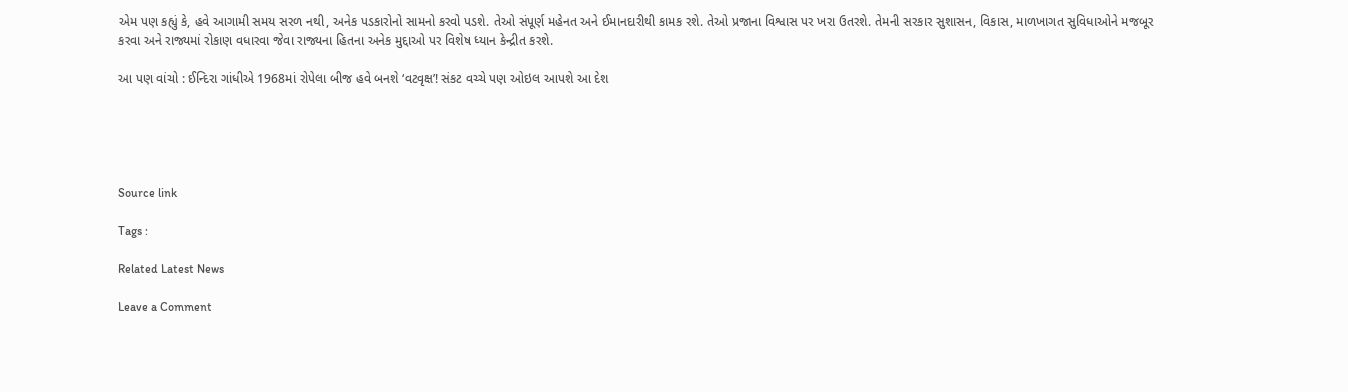એમ પણ કહ્યું કે, હવે આગામી સમય સરળ નથી, અનેક પડકારોનો સામનો કરવો પડશે. તેઓ સંપૂર્ણ મહેનત અને ઈમાનદારીથી કામક રશે. તેઓ પ્રજાના વિશ્વાસ પર ખરા ઉતરશે. તેમની સરકાર સુશાસન, વિકાસ, માળખાગત સુવિધાઓને મજબૂર કરવા અને રાજ્યમાં રોકાણ વધારવા જેવા રાજ્યના હિતના અનેક મુદ્દાઓ પર વિશેષ ધ્યાન કેન્દ્રીત કરશે.

આ પણ વાંચો : ઈન્દિરા ગાંધીએ 1968માં રોપેલા બીજ હવે બનશે ‘વટવૃક્ષ’! સંકટ વચ્ચે પણ ઓઇલ આપશે આ દેશ





Source link

Tags :

Related Latest News

Leave a Comment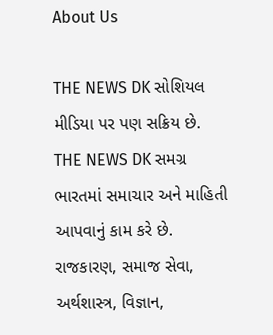About Us

THE NEWS DK સોશિયલ મીડિયા પર પણ સક્રિય છે. THE NEWS DK સમગ્ર ભારતમાં સમાચાર અને માહિતી આપવાનું કામ કરે છે. રાજકારણ, સમાજ સેવા, અર્થશાસ્ત્ર, વિજ્ઞાન,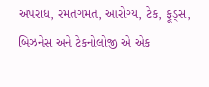અપરાધ, રમતગમત, આરોગ્ય, ટેક, ફૂડ્સ, બિઝનેસ અને ટેકનોલોજી એ એક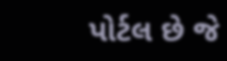પોર્ટલ છે જે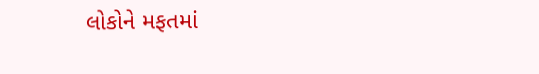લોકોને મફતમાં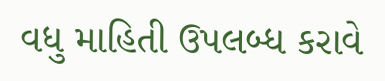વધુ માહિતી ઉપલબ્ધ કરાવે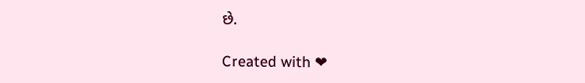છે.

Created with ❤